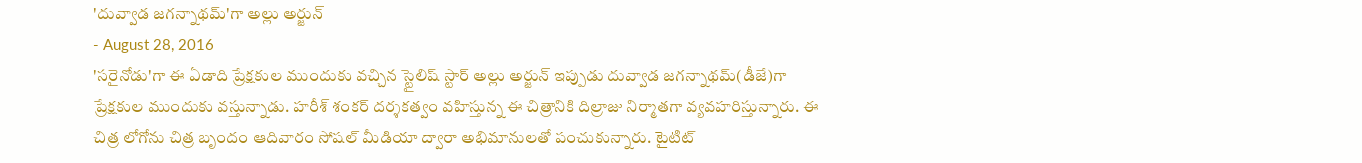'దువ్వాడ జగన్నాథమ్'గా అల్లు అర్జున్
- August 28, 2016
'సరైనోడు'గా ఈ ఏడాది ప్రేక్షకుల ముందుకు వచ్చిన స్టైలిష్ స్టార్ అల్లు అర్జున్ ఇప్పుడు దువ్వాడ జగన్నాథమ్(డీజే)గా ప్రేక్షకుల ముందుకు వస్తున్నాడు. హరీశ్ శంకర్ దర్శకత్వం వహిస్తున్న ఈ చిత్రానికి దిల్రాజు నిర్మాతగా వ్యవహరిస్తున్నారు. ఈ చిత్ర లోగోను చిత్ర బృందం ఆదివారం సోషల్ మీడియా ద్వారా అభిమానులతో పంచుకున్నారు. టైటిట్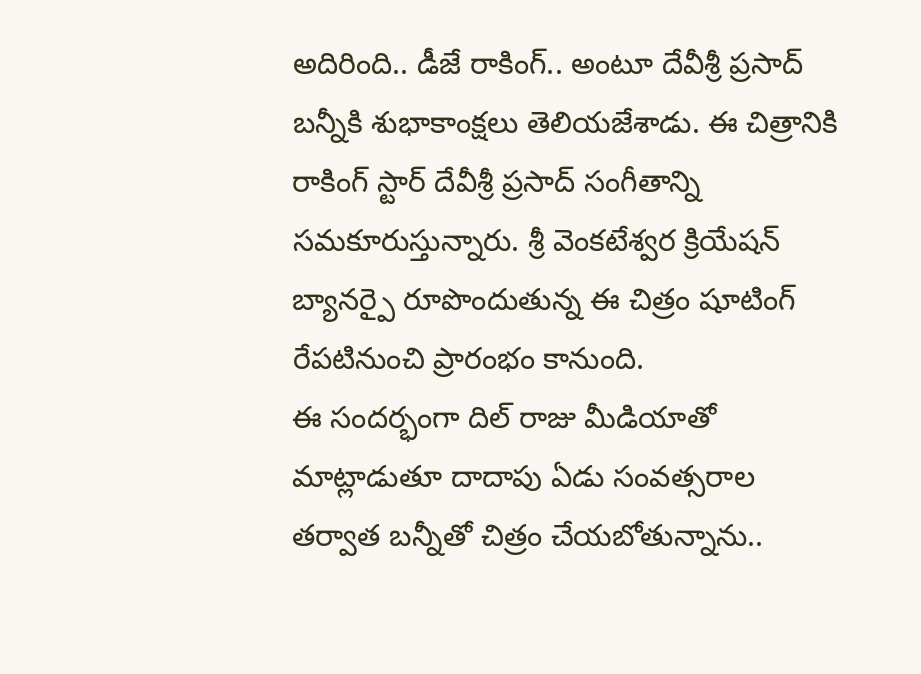అదిరింది.. డీజే రాకింగ్.. అంటూ దేవీశ్రీ ప్రసాద్ బన్నీకి శుభాకాంక్షలు తెలియజేశాడు. ఈ చిత్రానికి రాకింగ్ స్టార్ దేవీశ్రీ ప్రసాద్ సంగీతాన్ని సమకూరుస్తున్నారు. శ్రీ వెంకటేశ్వర క్రియేషన్ బ్యానర్పై రూపొందుతున్న ఈ చిత్రం షూటింగ్ రేపటినుంచి ప్రారంభం కానుంది.
ఈ సందర్భంగా దిల్ రాజు మీడియాతో మాట్లాడుతూ దాదాపు ఏడు సంవత్సరాల తర్వాత బన్నీతో చిత్రం చేయబోతున్నాను..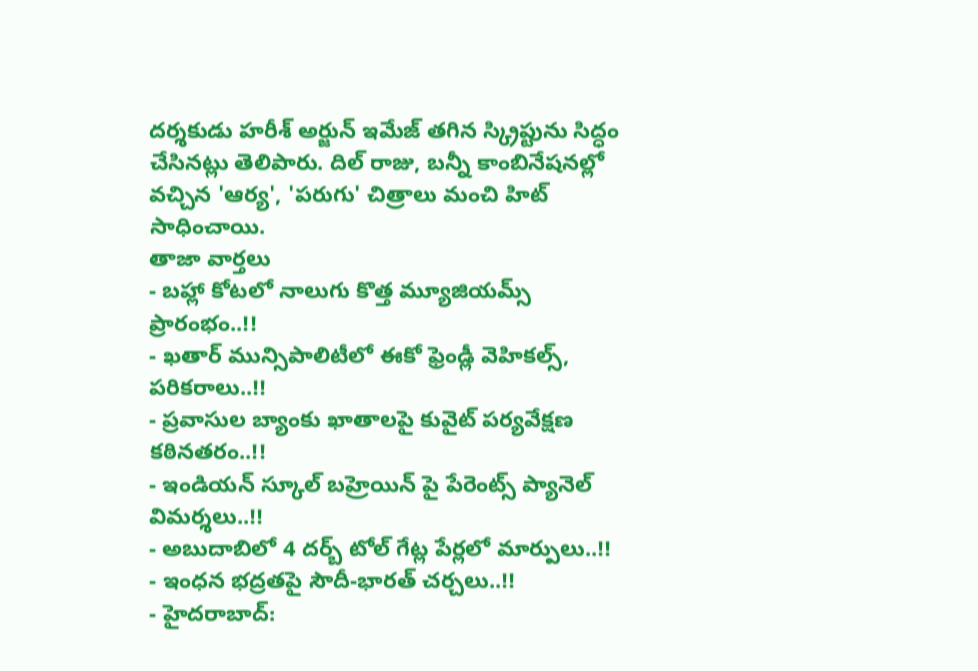దర్శకుడు హరీశ్ అర్జున్ ఇమేజ్ తగిన స్క్రిప్టును సిద్ధం చేసినట్లు తెలిపారు. దిల్ రాజు, బన్నీ కాంబినేషనల్లో వచ్చిన 'ఆర్య', 'పరుగు' చిత్రాలు మంచి హిట్ సాధించాయి.
తాజా వార్తలు
- బహ్లా కోటలో నాలుగు కొత్త మ్యూజియమ్స్ ప్రారంభం..!!
- ఖతార్ మున్సిపాలిటీలో ఈకో ఫ్రెండ్లీ వెహికల్స్, పరికరాలు..!!
- ప్రవాసుల బ్యాంకు ఖాతాలపై కువైట్ పర్యవేక్షణ కఠినతరం..!!
- ఇండియన్ స్కూల్ బహ్రెయిన్ పై పేరెంట్స్ ప్యానెల్ విమర్శలు..!!
- అబుదాబిలో 4 దర్బ్ టోల్ గేట్ల పేర్లలో మార్పులు..!!
- ఇంధన భద్రతపై సౌదీ-భారత్ చర్చలు..!!
- హైదరాబాద్: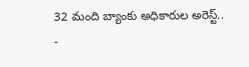32 మంది బ్యాంకు అధికారుల అరెస్ట్..
-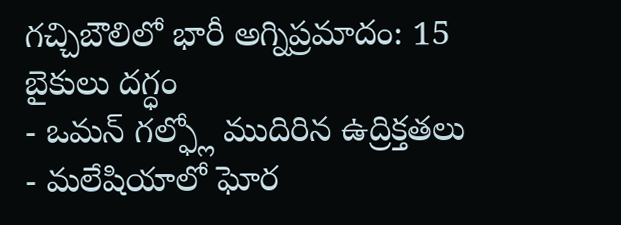గచ్చిబౌలిలో భారీ అగ్నిప్రమాదం: 15 బైకులు దగ్ధం
- ఒమన్ గల్ఫ్లో ముదిరిన ఉద్రిక్తతలు
- మలేషియాలో ఘోర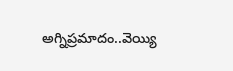అగ్నిప్రమాదం..వెయ్యి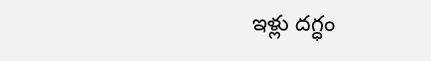ఇళ్లు దగ్ధం